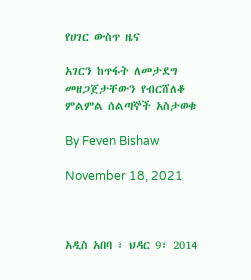የሀገር ውስጥ ዜና

አገርን ከጥፋት ለመታደግ መዘጋጀታቸውን የብርሸለቆ ምልምል ሰልጣኞች አስታወቁ

By Feven Bishaw

November 18, 2021



አዲስ አበባ ፣ ህዳር 9፣ 2014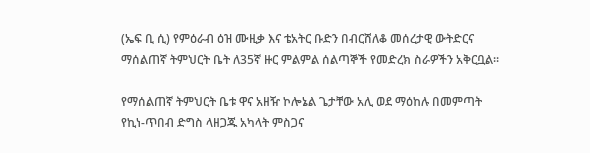(ኤፍ ቢ ሲ) የምዕራብ ዕዝ ሙዚቃ እና ቴአትር ቡድን በብርሸለቆ መሰረታዊ ውትድርና ማሰልጠኛ ትምህርት ቤት ለ35ኛ ዙር ምልምል ሰልጣኞች የመድረክ ስራዎችን አቅርቧል፡፡

የማሰልጠኛ ትምህርት ቤቱ ዋና አዘዥ ኮሎኔል ጌታቸው አሊ ወደ ማዕከሉ በመምጣት የኪነ-ጥበብ ድግስ ላዘጋጁ አካላት ምስጋና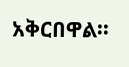አቅርበዋል፡፡